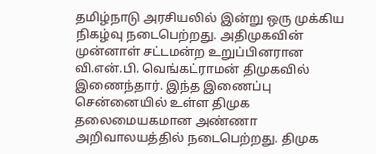தமிழ்நாடு அரசியலில் இன்று ஒரு முக்கிய நிகழ்வு நடைபெற்றது. அதிமுகவின் முன்னாள் சட்டமன்ற உறுப்பினரான வி.என்.பி. வெங்கட்ராமன் திமுகவில் இணைந்தார். இந்த இணைப்பு சென்னையில் உள்ள திமுக தலைமையகமான அண்ணா அறிவாலயத்தில் நடைபெற்றது. திமுக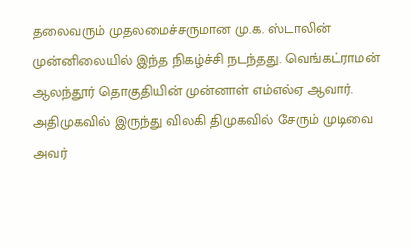தலைவரும் முதலமைச்சருமான மு.க. ஸ்டாலின் முன்னிலையில் இந்த நிகழ்ச்சி நடந்தது. வெங்கட்ராமன் ஆலந்தூர் தொகுதியின் முன்னாள் எம்எல்ஏ ஆவார்.
அதிமுகவில் இருந்து விலகி திமுகவில் சேரும் முடிவை அவர்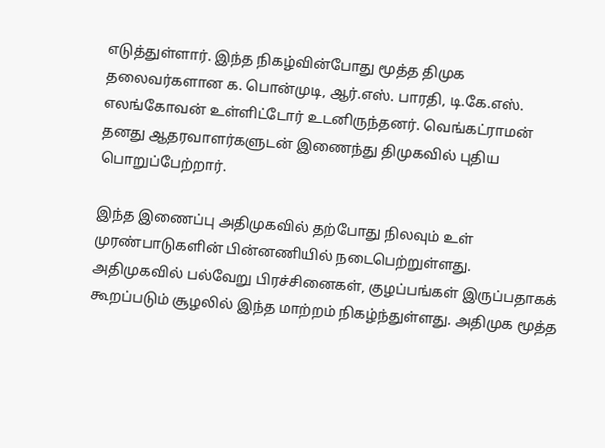எடுத்துள்ளார். இந்த நிகழ்வின்போது மூத்த திமுக தலைவர்களான க. பொன்முடி, ஆர்.எஸ். பாரதி, டி.கே.எஸ். எலங்கோவன் உள்ளிட்டோர் உடனிருந்தனர். வெங்கட்ராமன் தனது ஆதரவாளர்களுடன் இணைந்து திமுகவில் புதிய பொறுப்பேற்றார்.

இந்த இணைப்பு அதிமுகவில் தற்போது நிலவும் உள் முரண்பாடுகளின் பின்னணியில் நடைபெற்றுள்ளது. அதிமுகவில் பல்வேறு பிரச்சினைகள், குழப்பங்கள் இருப்பதாகக் கூறப்படும் சூழலில் இந்த மாற்றம் நிகழ்ந்துள்ளது. அதிமுக மூத்த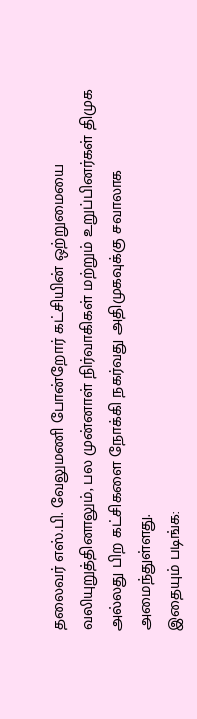தலைவர் எஸ்.பி. வேலுமணி போன்றோர் கட்சியின் ஒற்றுமையை வலியுறுத்தினாலும், பல முன்னாள் நிர்வாகிகள் மற்றும் உறுப்பினர்கள் திமுக அல்லது பிற கட்சிகளை நோக்கி நகர்வது அதிமுகவுக்கு சவாலாக அமைந்துள்ளது.
இதையும் படிங்க: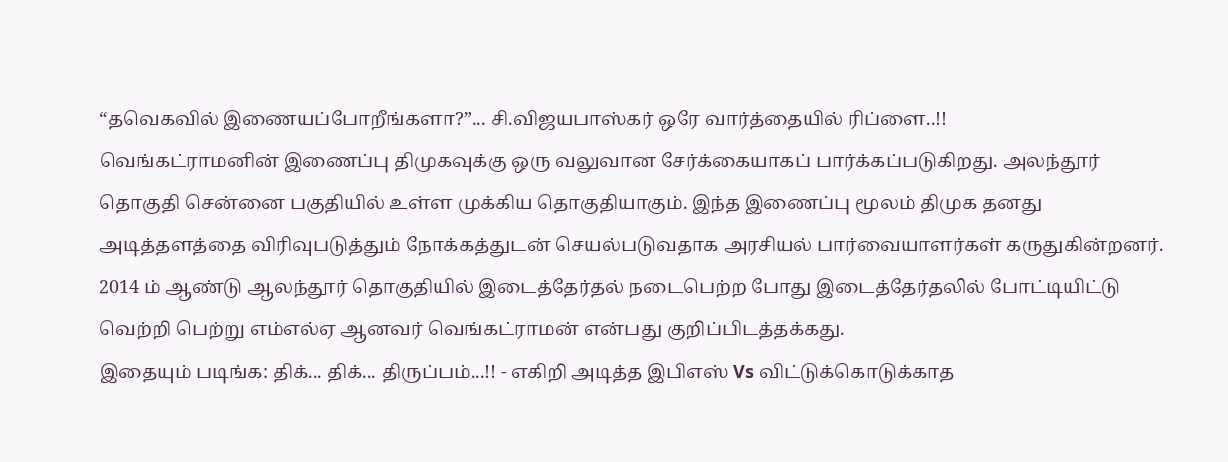“தவெகவில் இணையப்போறீங்களா?”... சி.விஜயபாஸ்கர் ஒரே வார்த்தையில் ரிப்ளை..!!
வெங்கட்ராமனின் இணைப்பு திமுகவுக்கு ஒரு வலுவான சேர்க்கையாகப் பார்க்கப்படுகிறது. அலந்தூர் தொகுதி சென்னை பகுதியில் உள்ள முக்கிய தொகுதியாகும். இந்த இணைப்பு மூலம் திமுக தனது அடித்தளத்தை விரிவுபடுத்தும் நோக்கத்துடன் செயல்படுவதாக அரசியல் பார்வையாளர்கள் கருதுகின்றனர். 2014 ம் ஆண்டு ஆலந்தூர் தொகுதியில் இடைத்தேர்தல் நடைபெற்ற போது இடைத்தேர்தலில் போட்டியிட்டு வெற்றி பெற்று எம்எல்ஏ ஆனவர் வெங்கட்ராமன் என்பது குறிப்பிடத்தக்கது.
இதையும் படிங்க: திக்... திக்... திருப்பம்...!! - எகிறி அடித்த இபிஎஸ் Vs விட்டுக்கொடுக்காத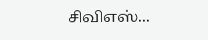சிவிஎஸ்...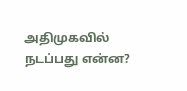அதிமுகவில் நடப்பது என்ன?